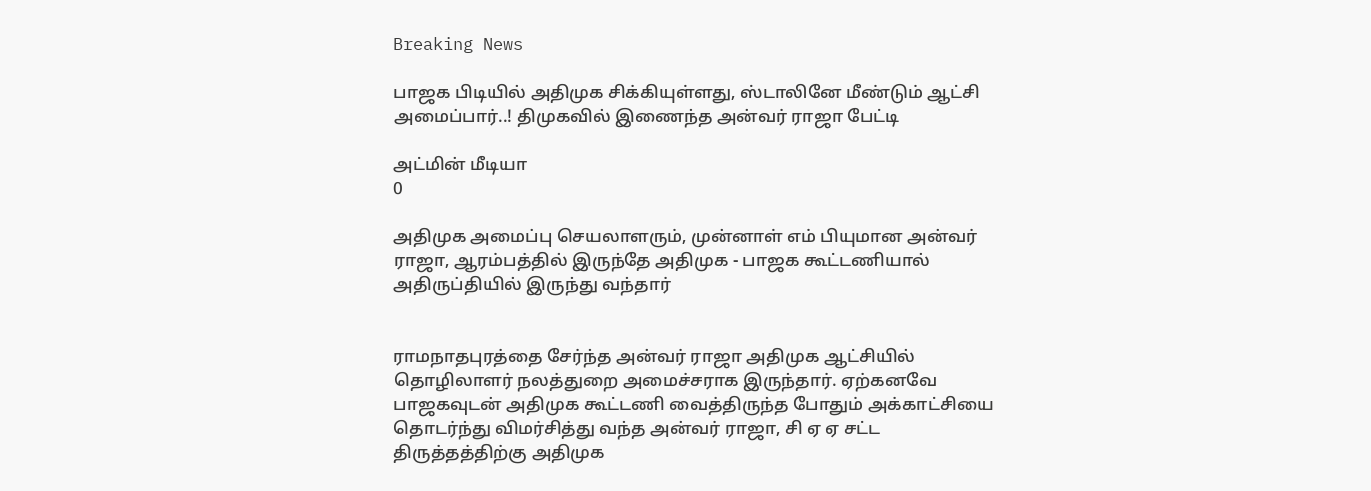Breaking News

பாஜக பிடியில் அதிமுக சிக்கியுள்ளது, ஸ்டாலினே மீண்டும் ஆட்சி அமைப்பார்..! திமுகவில் இணைந்த அன்வர் ராஜா பேட்டி

அட்மின் மீடியா
0

அதிமுக அமைப்பு செயலாளரும், முன்னாள் எம் பியுமான அன்வர் ராஜா, ஆரம்பத்தில் இருந்தே அதிமுக - பாஜக கூட்டணியால் அதிருப்தியில் இருந்து வந்தார்


ராமநாதபுரத்தை சேர்ந்த அன்வர் ராஜா அதிமுக ஆட்சியில் தொழிலாளர் நலத்துறை அமைச்சராக இருந்தார். ஏற்கனவே பாஜகவுடன் அதிமுக கூட்டணி வைத்திருந்த போதும் அக்காட்சியை தொடர்ந்து விமர்சித்து வந்த அன்வர் ராஜா, சி ஏ ஏ சட்ட திருத்தத்திற்கு அதிமுக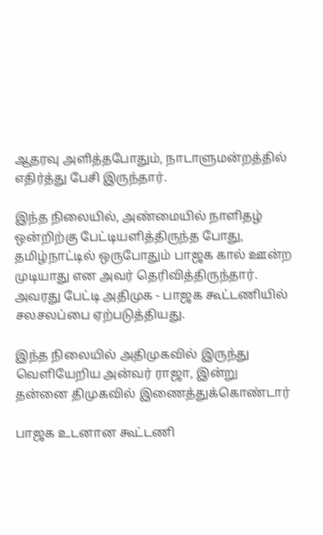ஆதரவு அளித்தபோதும், நாடாளுமன்றத்தில் எதிர்த்து பேசி இருந்தார்.

இந்த நிலையில், அண்மையில் நாளிதழ் ஒன்றிற்கு பேட்டியளித்திருந்த போது, தமிழ்நாட்டில் ஒருபோதும் பாஜக கால் ஊன்ற முடியாது என அவர் தெரிவித்திருந்தார். அவரது பேட்டி அதிமுக - பாஜக கூட்டணியில் சலசலப்பை ஏற்படுத்தியது.

இந்த நிலையில் அதிமுகவில் இருந்து வெளியேறிய அன்வர் ராஜா, இன்று தன்னை திமுகவில் இணைத்துக்கொண்டார்

பாஜக உடனான கூட்டணி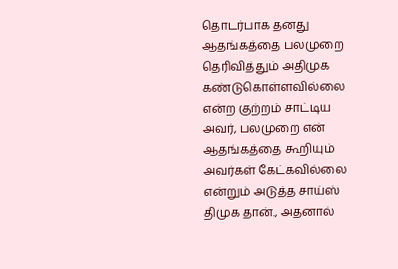தொடர்பாக தனது ஆதங்கத்தை பலமுறை தெரிவித்தும் அதிமுக கண்டுகொள்ளவில்லை என்ற குற்றம் சாட்டிய அவர், பலமுறை என் ஆதங்கத்தை கூறியும் அவர்கள் கேட்கவில்லை என்றும் அடுத்த சாய்ஸ் திமுக தான்., அதனால்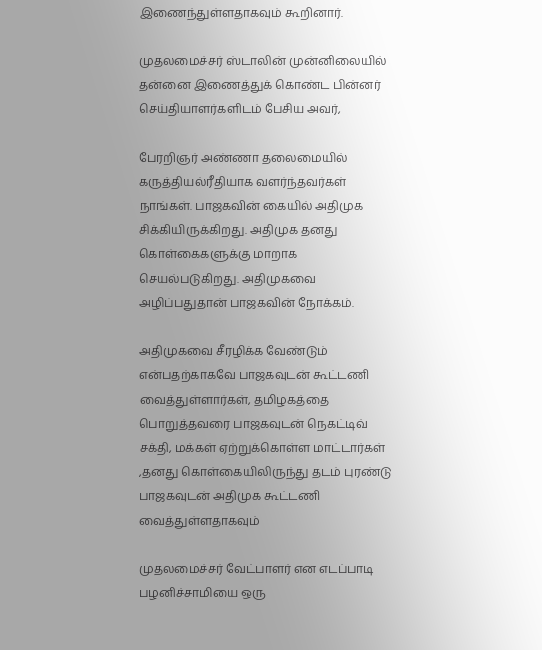இணைந்துள்ளதாகவும் கூறினார்.

முதலமைச்சர் ஸ்டாலின் முன்னிலையில் தன்னை இணைத்துக் கொண்ட பின்னர் செய்தியாளர்களிடம் பேசிய அவர்,

பேரறிஞர் அண்ணா தலைமையில் கருத்தியல்ரீதியாக வளர்ந்தவர்கள் நாங்கள். பாஜகவின் கையில் அதிமுக சிக்கியிருக்கிறது. அதிமுக தனது கொள்கைகளுக்கு மாறாக செயல்படுகிறது. அதிமுகவை அழிப்பதுதான் பாஜகவின் நோக்கம்.

அதிமுகவை சீரழிக்க வேண்டும் என்பதற்காகவே பாஜகவுடன் கூட்டணி வைத்துள்ளார்கள், தமிழகத்தை பொறுத்தவரை பாஜகவுடன் நெகட்டிவ் சக்தி, மக்கள் ஏற்றுக்கொள்ள மாட்டார்கள் ,தனது கொள்கையிலிருந்து தடம் புரண்டு பாஜகவுடன் அதிமுக கூட்டணி வைத்துள்ளதாகவும்

முதலமைச்சர் வேட்பாளர் என எடப்பாடி பழனிச்சாமியை ஒரு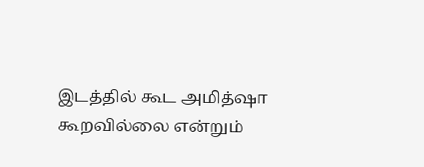இடத்தில் கூட அமித்ஷா கூறவில்லை என்றும்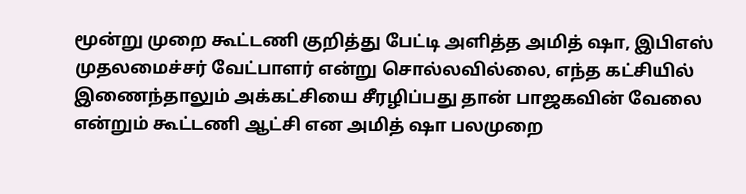மூன்று முறை கூட்டணி குறித்து பேட்டி அளித்த அமித் ஷா, இபிஎஸ் முதலமைச்சர் வேட்பாளர் என்று சொல்லவில்லை, எந்த கட்சியில் இணைந்தாலும் அக்கட்சியை சீரழிப்பது தான் பாஜகவின் வேலை என்றும் கூட்டணி ஆட்சி என அமித் ஷா பலமுறை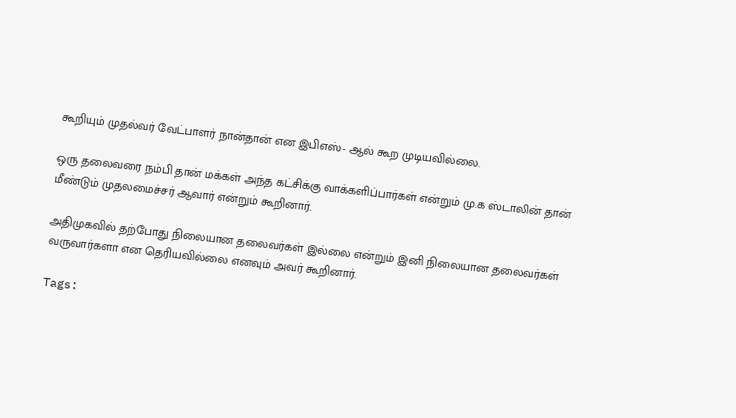கூறியும் முதல்வர் வேட்பாளர் நான்தான் என இபிஎஸ்- ஆல் கூற முடியவில்லை.

ஒரு தலைவரை நம்பி தான் மக்கள் அந்த கட்சிக்கு வாக்களிப்பார்கள் என்றும் மு.க ஸ்டாலின் தான் மீண்டும் முதலமைச்சர் ஆவார் என்றும் கூறினார்.

அதிமுகவில் தற்போது நிலையான தலைவர்கள் இல்லை என்றும் இனி நிலையான தலைவர்கள் வருவார்களா என தெரியவில்லை எனவும் அவர் கூறினார்.

Tags: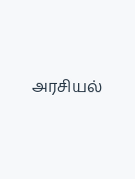அரசியல்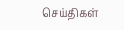செய்திகள்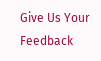Give Us Your Feedback